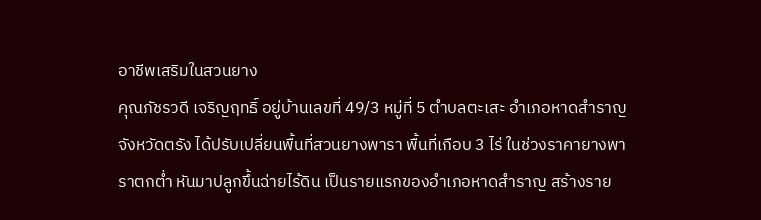อาชีพเสริมในสวนยาง
คุณภัชรวดี เจริญฤทธิ์ อยู่บ้านเลขที่ 49/3 หมู่ที่ 5 ตำบลตะเสะ อำเภอหาดสำราญ จังหวัดตรัง ได้ปรับเปลี่ยนพื้นที่สวนยางพารา พื้นที่เกือบ 3 ไร่ ในช่วงราคายางพาราตกต่ำ หันมาปลูกขึ้นฉ่ายไร้ดิน เป็นรายแรกของอำเภอหาดสำราญ สร้างราย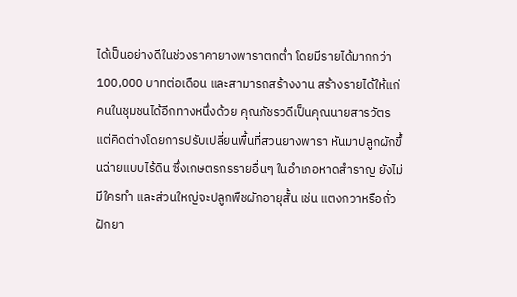ได้เป็นอย่างดีในช่วงราคายางพาราตกต่ำ โดยมีรายได้มากกว่า 100,000 บาทต่อเดือน และสามารถสร้างงาน สร้างรายได้ให้แก่คนในชุมชนได้อีกทางหนึ่งด้วย คุณภัชรวดีเป็นคุณนายสารวัตร แต่คิดต่างโดยการปรับเปลี่ยนพื้นที่สวนยางพารา หันมาปลูกผักขึ้นฉ่ายแบบไร้ดิน ซึ่งเกษตรกรรายอื่นๆ ในอำเภอหาดสำราญ ยังไม่มีใครทำ และส่วนใหญ่จะปลูกพืชผักอายุสั้น เช่น แตงกวาหรือถั่วฝักยา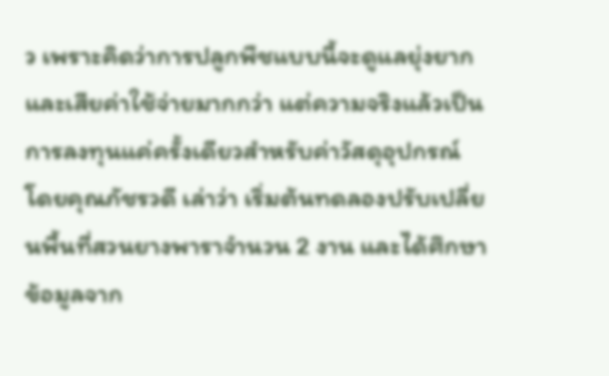ว เพราะคิดว่าการปลูกพืชแบบนี้จะดูแลยุ่งยากและเสียค่าใช้จ่ายมากกว่า แต่ความจริงแล้วเป็นการลงทุนแค่ครั้งเดียวสำหรับค่าวัสดุอุปกรณ์ โดยคุณภัชรวดี เล่าว่า เริ่มต้นทดลองปรับเปลี่ยนพื้นที่สวนยางพาราจำนวน 2 งาน และได้ศึกษาข้อมูลจาก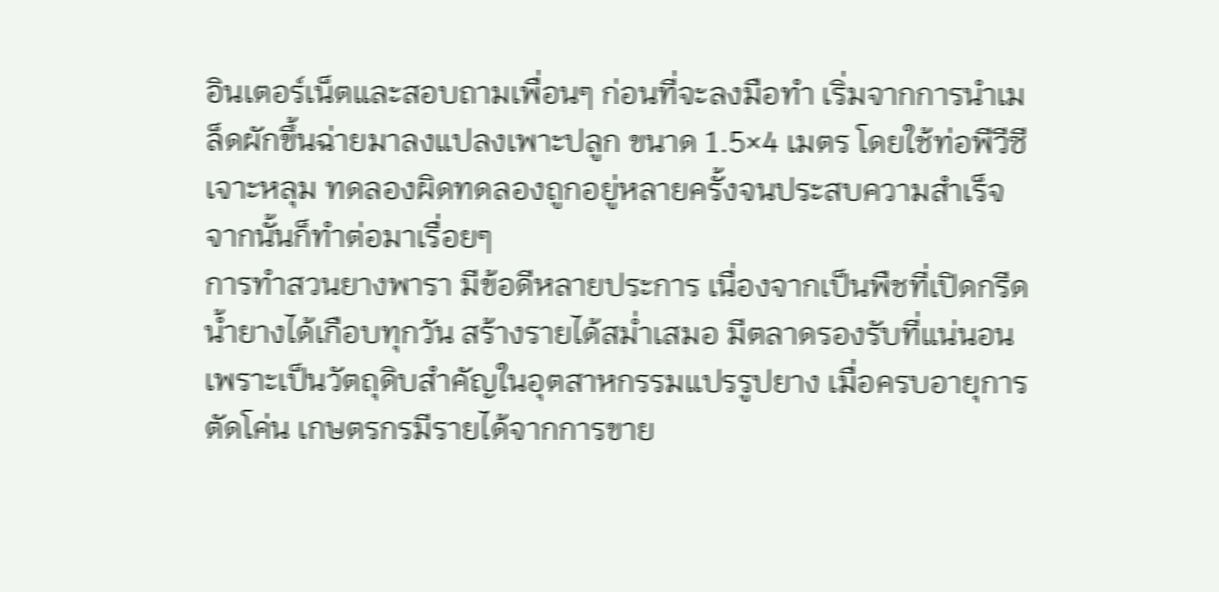อินเตอร์เน็ตและสอบถามเพื่อนๆ ก่อนที่จะลงมือทำ เริ่มจากการนำเมล็ดผักขึ้นฉ่ายมาลงแปลงเพาะปลูก ขนาด 1.5×4 เมตร โดยใช้ท่อพีวีซีเจาะหลุม ทดลองผิดทดลองถูกอยู่หลายครั้งจนประสบความสำเร็จ จากนั้นก็ทำต่อมาเรื่อยๆ
การทำสวนยางพารา มีข้อดีหลายประการ เนื่องจากเป็นพืชที่เปิดกรีดน้ำยางได้เกือบทุกวัน สร้างรายได้สม่ำเสมอ มีตลาดรองรับที่แน่นอนเพราะเป็นวัตถุดิบสำคัญในอุตสาหกรรมแปรรูปยาง เมื่อครบอายุการตัดโค่น เกษตรกรมีรายได้จากการขาย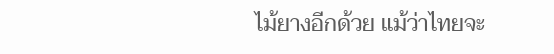ไม้ยางอีกด้วย แม้ว่าไทยจะ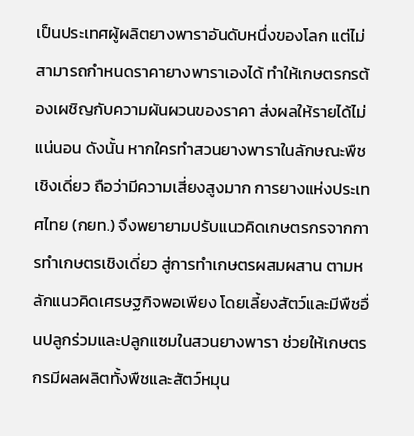เป็นประเทศผู้ผลิตยางพาราอันดับหนึ่งของโลก แต่ไม่สามารถกำหนดราคายางพาราเองได้ ทำให้เกษตรกรต้องเผชิญกับความผันผวนของราคา ส่งผลให้รายได้ไม่แน่นอน ดังนั้น หากใครทำสวนยางพาราในลักษณะพืชเชิงเดี่ยว ถือว่ามีความเสี่ยงสูงมาก การยางแห่งประเทศไทย (กยท.) จึงพยายามปรับแนวคิดเกษตรกรจากการทำเกษตรเชิงเดี่ยว สู่การทำเกษตรผสมผสาน ตามหลักแนวคิดเศรษฐกิจพอเพียง โดยเลี้ยงสัตว์และมีพืชอื่นปลูกร่วมและปลูกแซมในสวนยางพารา ช่วยให้เกษตรกรมีผลผลิตทั้งพืชและสัตว์หมุน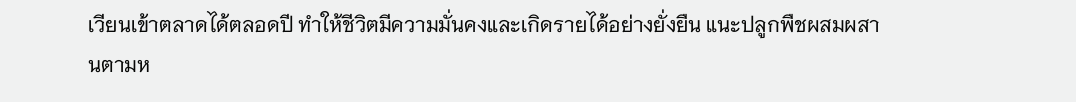เวียนเข้าตลาดได้ตลอดปี ทำให้ชีวิตมีความมั่นคงและเกิดรายได้อย่างยั่งยืน แนะปลูกพืชผสมผสานตามห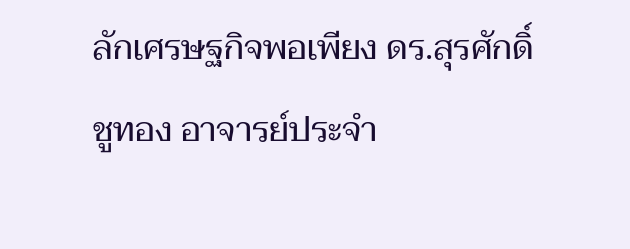ลักเศรษฐกิจพอเพียง ดร.สุรศักดิ์ ชูทอง อาจารย์ประจำ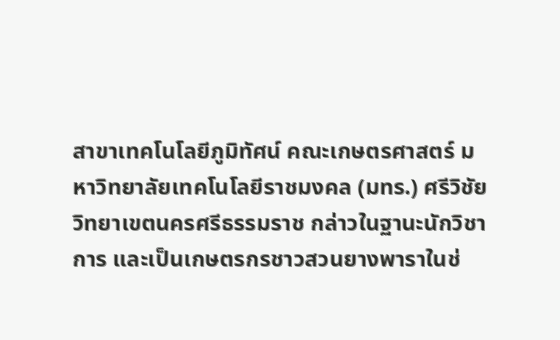สาขาเทคโนโลยีภูมิทัศน์ คณะเกษตรศาสตร์ มหาวิทยาลัยเทคโนโลยีราชมงคล (มทร.) ศรีวิชัย วิทยาเขตนครศรีธรรมราช กล่าวในฐานะนักวิชาการ และเป็นเกษตรกรชาวสวนยางพาราในช่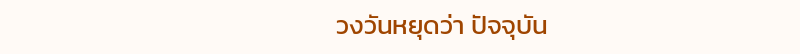วงวันหยุดว่า ปัจจุบัน